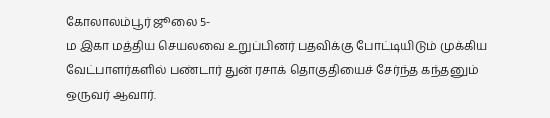கோலாலம்பூர் ஜூலை 5-
ம இகா மத்திய செயலவை உறுப்பினர் பதவிக்கு போட்டியிடும் முக்கிய வேட்பாளர்களில் பண்டார் துன் ரசாக் தொகுதியைச் சேர்ந்த கந்தனும் ஒருவர் ஆவார்.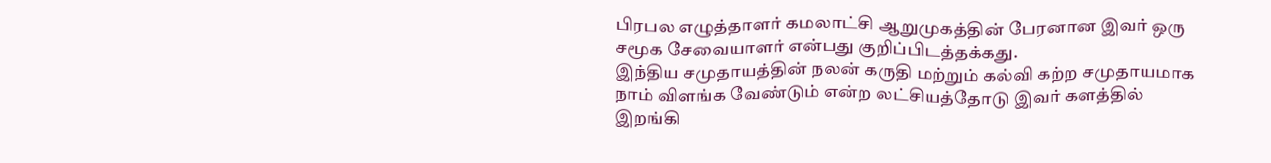பிரபல எழுத்தாளர் கமலாட்சி ஆறுமுகத்தின் பேரனான இவர் ஒரு சமூக சேவையாளர் என்பது குறிப்பிடத்தக்கது.
இந்திய சமுதாயத்தின் நலன் கருதி மற்றும் கல்வி கற்ற சமுதாயமாக நாம் விளங்க வேண்டும் என்ற லட்சியத்தோடு இவர் களத்தில் இறங்கி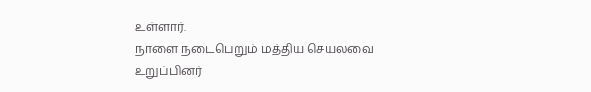உள்ளார்.
நாளை நடைபெறும் மத்திய செயலவை உறுப்பினர்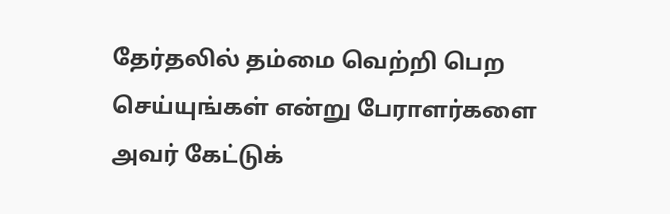தேர்தலில் தம்மை வெற்றி பெற செய்யுங்கள் என்று பேராளர்களை அவர் கேட்டுக்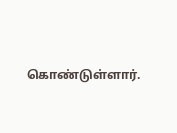கொண்டுள்ளார்.